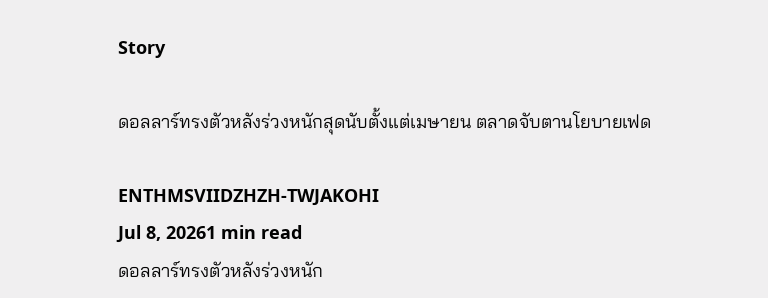Story

ดอลลาร์ทรงตัวหลังร่วงหนักสุดนับตั้งแต่เมษายน ตลาดจับตานโยบายเฟด

ENTHMSVIIDZHZH-TWJAKOHI
Jul 8, 20261 min read
ดอลลาร์ทรงตัวหลังร่วงหนัก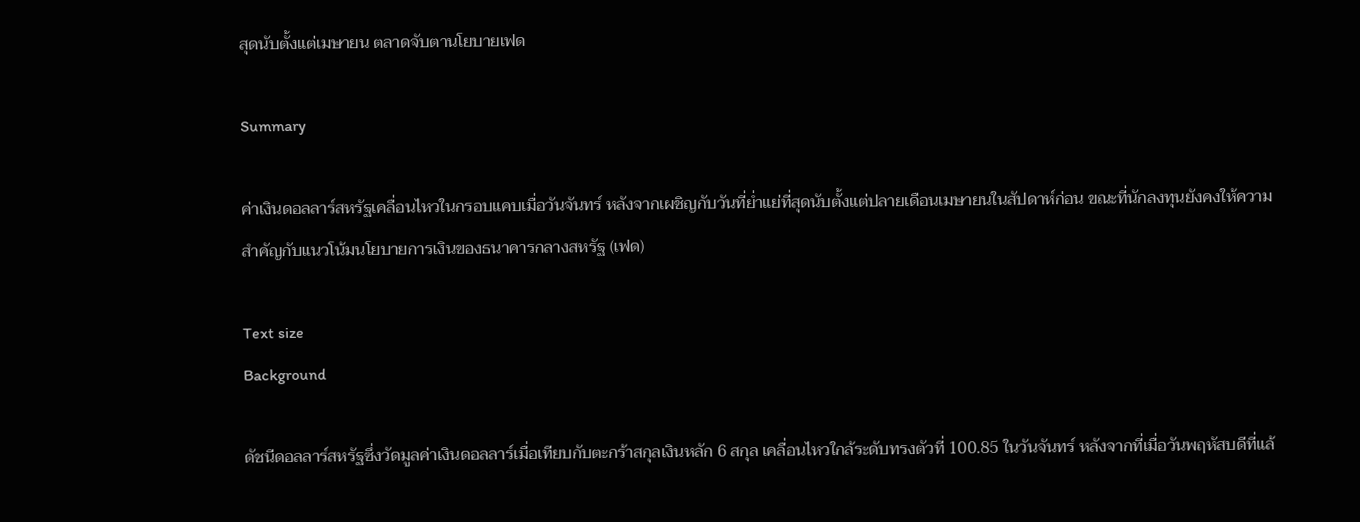สุดนับตั้งแต่เมษายน ตลาดจับตานโยบายเฟด

Summary

ค่าเงินดอลลาร์สหรัฐเคลื่อนไหวในกรอบแคบเมื่อวันจันทร์ หลังจากเผชิญกับวันที่ย่ำแย่ที่สุดนับตั้งแต่ปลายเดือนเมษายนในสัปดาห์ก่อน ขณะที่นักลงทุนยังคงให้ความสำคัญกับแนวโน้มนโยบายการเงินของธนาคารกลางสหรัฐ (เฟด)

Text size
Background

ดัชนีดอลลาร์สหรัฐซึ่งวัดมูลค่าเงินดอลลาร์เมื่อเทียบกับตะกร้าสกุลเงินหลัก 6 สกุล เคลื่อนไหวใกล้ระดับทรงตัวที่ 100.85 ในวันจันทร์ หลังจากที่เมื่อวันพฤหัสบดีที่แล้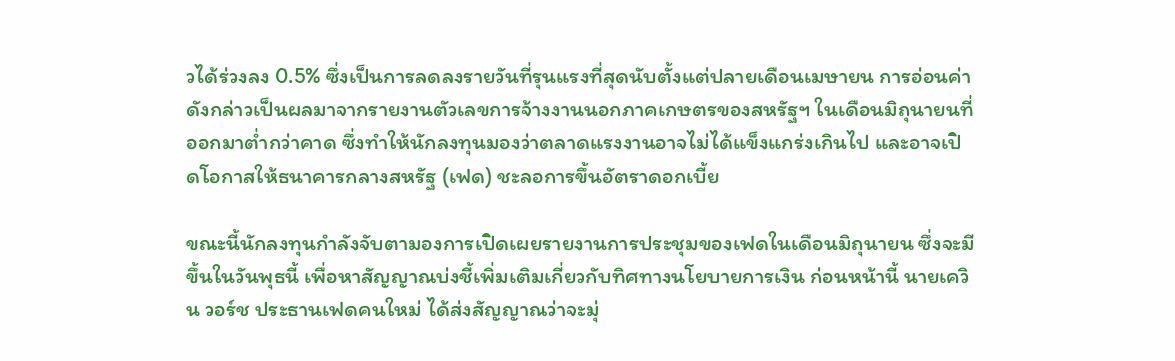วได้ร่วงลง 0.5% ซึ่งเป็นการลดลงรายวันที่รุนแรงที่สุดนับตั้งแต่ปลายเดือนเมษายน การอ่อนค่าดังกล่าวเป็นผลมาจากรายงานตัวเลขการจ้างงานนอกภาคเกษตรของสหรัฐฯ ในเดือนมิถุนายนที่ออกมาต่ำกว่าคาด ซึ่งทำให้นักลงทุนมองว่าตลาดแรงงานอาจไม่ได้แข็งแกร่งเกินไป และอาจเปิดโอกาสให้ธนาคารกลางสหรัฐ (เฟด) ชะลอการขึ้นอัตราดอกเบี้ย

ขณะนี้นักลงทุนกำลังจับตามองการเปิดเผยรายงานการประชุมของเฟดในเดือนมิถุนายน ซึ่งจะมีขึ้นในวันพุธนี้ เพื่อหาสัญญาณบ่งชี้เพิ่มเติมเกี่ยวกับทิศทางนโยบายการเงิน ก่อนหน้านี้ นายเควิน วอร์ช ประธานเฟดคนใหม่ ได้ส่งสัญญาณว่าจะมุ่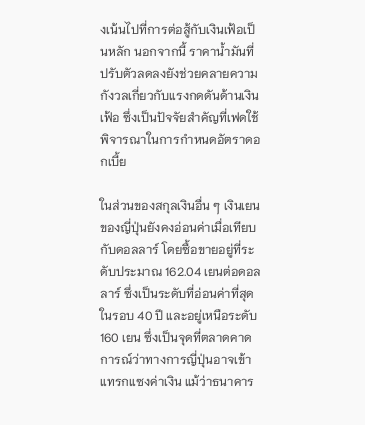งเน้นไปที่การต่อสู้กับเงินเฟ้อเป็นหลัก นอกจากนี้ ราคาน้ำมันที่ปรับตัวลดลงยังช่วยคลายความกังวลเกี่ยวกับแรงกดดันด้านเงินเฟ้อ ซึ่งเป็นปัจจัยสำคัญที่เฟดใช้พิจารณาในการกำหนดอัตราดอกเบี้ย

ในส่วนของสกุลเงินอื่น ๆ เงินเยนของญี่ปุ่นยังคงอ่อนค่าเมื่อเทียบกับดอลลาร์ โดยซื้อขายอยู่ที่ระดับประมาณ 162.04 เยนต่อดอลลาร์ ซึ่งเป็นระดับที่อ่อนค่าที่สุดในรอบ 40 ปี และอยู่เหนือระดับ 160 เยน ซึ่งเป็นจุดที่ตลาดคาดการณ์ว่าทางการญี่ปุ่นอาจเข้าแทรกแซงค่าเงิน แม้ว่าธนาคาร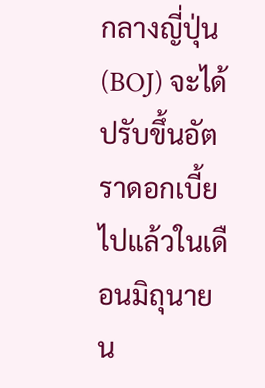กลางญี่ปุ่น (BOJ) จะได้ปรับขึ้นอัตราดอกเบี้ยไปแล้วในเดือนมิถุนายน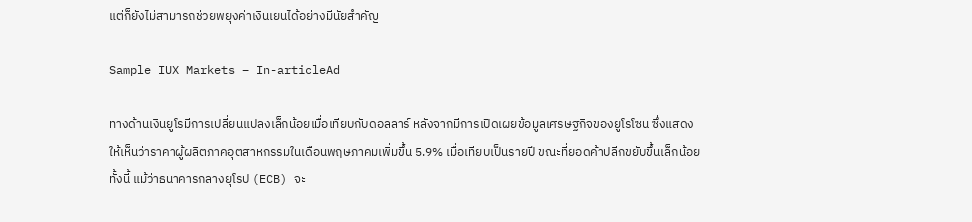แต่ก็ยังไม่สามารถช่วยพยุงค่าเงินเยนได้อย่างมีนัยสำคัญ

Sample IUX Markets – In-articleAd

ทางด้านเงินยูโรมีการเปลี่ยนแปลงเล็กน้อยเมื่อเทียบกับดอลลาร์ หลังจากมีการเปิดเผยข้อมูลเศรษฐกิจของยูโรโซน ซึ่งแสดงให้เห็นว่าราคาผู้ผลิตภาคอุตสาหกรรมในเดือนพฤษภาคมเพิ่มขึ้น 5.9% เมื่อเทียบเป็นรายปี ขณะที่ยอดค้าปลีกขยับขึ้นเล็กน้อย ทั้งนี้ แม้ว่าธนาคารกลางยุโรป (ECB) จะ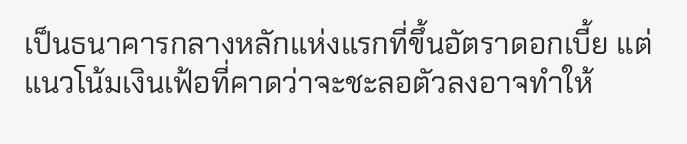เป็นธนาคารกลางหลักแห่งแรกที่ขึ้นอัตราดอกเบี้ย แต่แนวโน้มเงินเฟ้อที่คาดว่าจะชะลอตัวลงอาจทำให้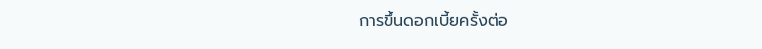การขึ้นดอกเบี้ยครั้งต่อ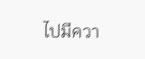ไปมีควา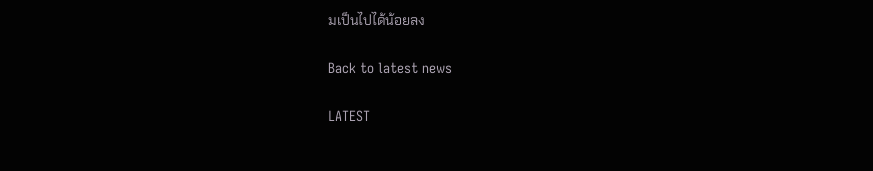มเป็นไปได้น้อยลง

Back to latest news

LATEST